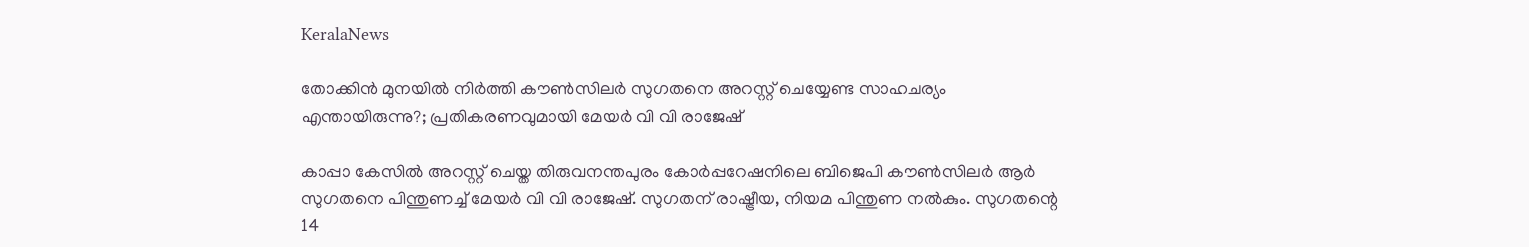KeralaNews

തോക്കിൻ മുനയിൽ നിർത്തി കൗൺസിലർ സുഗതനെ അറസ്റ്റ് ചെയ്യേണ്ട സാഹചര്യം എന്തായിരുന്നു?; പ്രതികരണവുമായി മേയർ വി വി രാജേഷ്

കാപ്പാ കേസിൽ അറസ്റ്റ് ചെയ്ത തിരുവനന്തപുരം കോർപ്പറേഷനിലെ ബിജെപി കൗൺസിലർ ആർ സുഗതനെ പിന്തുണച്ച് മേയർ വി വി രാജേഷ്. സുഗതന് രാഷ്ട്രീയ, നിയമ പിന്തുണ നൽകും. സുഗതന്റെ 14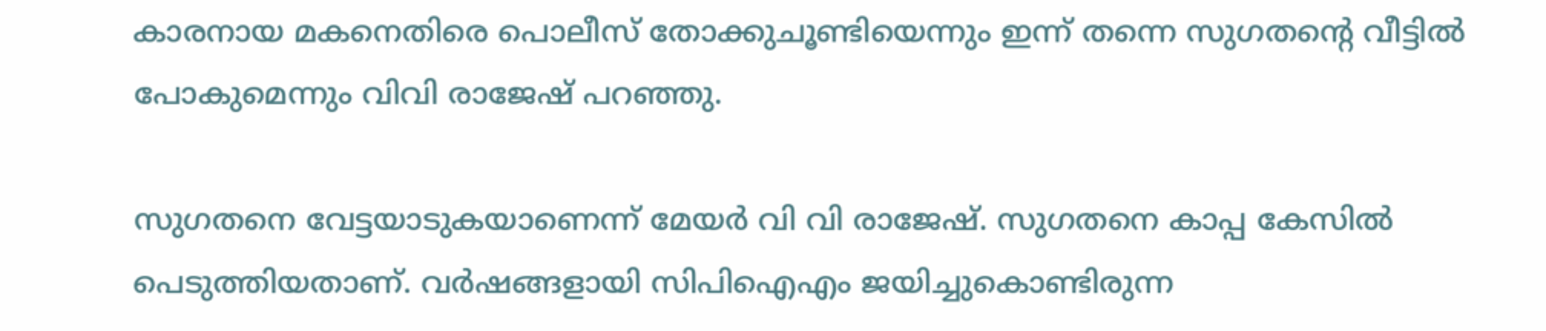കാരനായ മകനെതിരെ പൊലീസ് തോക്കുചൂണ്ടിയെന്നും ഇന്ന് തന്നെ സുഗതന്റെ വീട്ടിൽ പോകുമെന്നും വിവി രാജേഷ് പറഞ്ഞു.

സുഗതനെ വേട്ടയാടുകയാണെന്ന് മേയർ വി വി രാജേഷ്. സുഗതനെ കാപ്പ കേസിൽ പെടുത്തിയതാണ്. വർഷങ്ങളായി സിപിഐഎം ജയിച്ചുകൊണ്ടിരുന്ന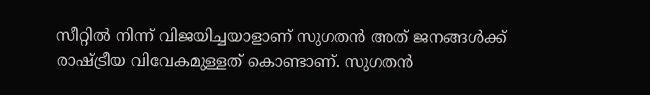സീറ്റിൽ നിന്ന് വിജയിച്ചയാളാണ് സുഗതൻ അത് ജനങ്ങൾക്ക് രാഷ്ട്രീയ വിവേകമുള്ളത് കൊണ്ടാണ്. സുഗതൻ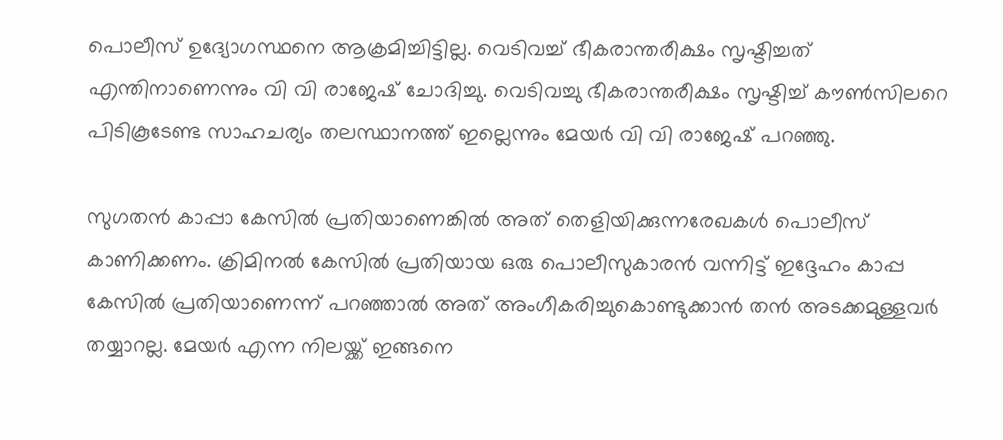പൊലീസ് ഉദ്യോഗസ്ഥനെ ആക്രമിച്ചിട്ടില്ല. വെടിവച്ച് ഭീകരാന്തരീക്ഷം സൃഷ്ടിച്ചത് എന്തിനാണെന്നും വി വി രാജേഷ് ചോദിച്ചു. വെടിവച്ചു ഭീകരാന്തരീക്ഷം സൃഷ്ടിച്ച് കൗൺസിലറെ പിടികൂടേണ്ട സാഹചര്യം തലസ്ഥാനത്ത് ഇല്ലെന്നും മേയർ വി വി രാജേഷ് പറഞ്ഞു.

സുഗതൻ കാപ്പാ കേസിൽ പ്രതിയാണെങ്കിൽ അത് തെളിയിക്കുന്നരേഖകൾ പൊലീസ് കാണിക്കണം. ക്രിമിനൽ കേസിൽ പ്രതിയായ ഒരു പൊലീസുകാരൻ വന്നിട്ട് ഇദ്ദേഹം കാപ്പ കേസിൽ പ്രതിയാണെന്ന് പറഞ്ഞാൽ അത് അംഗീകരിച്ചുകൊണ്ടുക്കാൻ തൻ അടക്കമുള്ളവർ തയ്യാറല്ല. മേയർ എന്ന നിലയ്ക്ക് ഇങ്ങനെ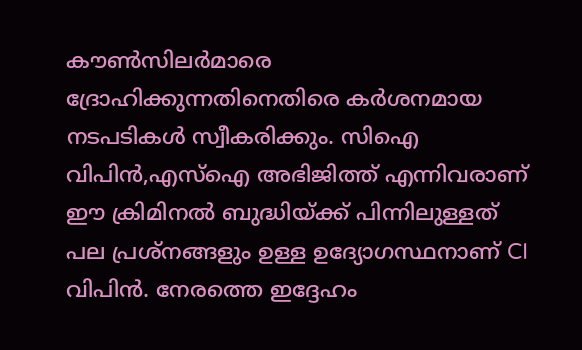കൗൺസിലർമാരെ ദ്രോഹിക്കുന്നതിനെതിരെ കർശനമായ നടപടികൾ സ്വീകരിക്കും. സിഐ വിപിൻ,എസ്‌ഐ അഭിജിത്ത് എന്നിവരാണ് ഈ ക്രിമിനൽ ബുദ്ധിയ്ക്ക് പിന്നിലുള്ളത് പല പ്രശ്നങ്ങളും ഉള്ള ഉദ്യോഗസ്ഥനാണ് CI വിപിൻ. നേരത്തെ ഇദ്ദേഹം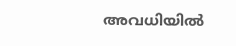അവധിയിൽ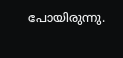പോയിരുന്നു.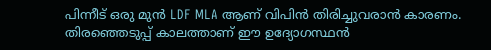പിന്നീട് ഒരു മുൻ LDF MLA ആണ് വിപിൻ തിരിച്ചുവരാൻ കാരണം. തിരഞ്ഞെടുപ്പ് കാലത്താണ് ഈ ഉദ്യോഗസ്ഥൻ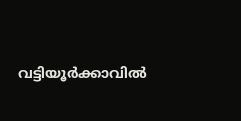വട്ടിയൂർക്കാവിൽ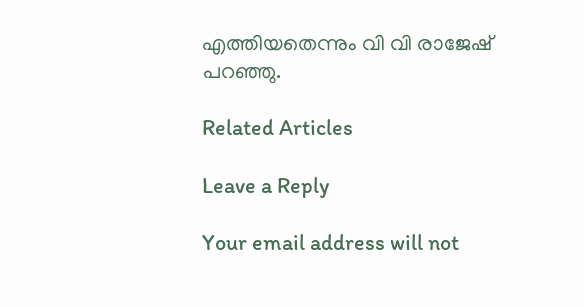എത്തിയതെന്നും വി വി രാജേഷ് പറഞ്ഞു.

Related Articles

Leave a Reply

Your email address will not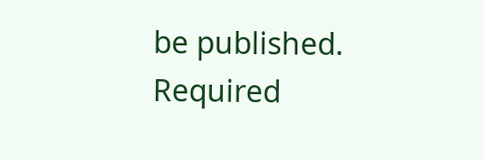be published. Required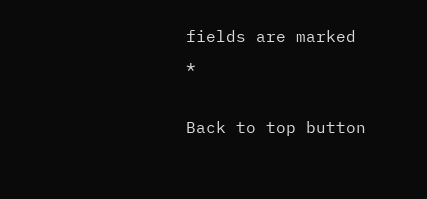fields are marked *

Back to top button